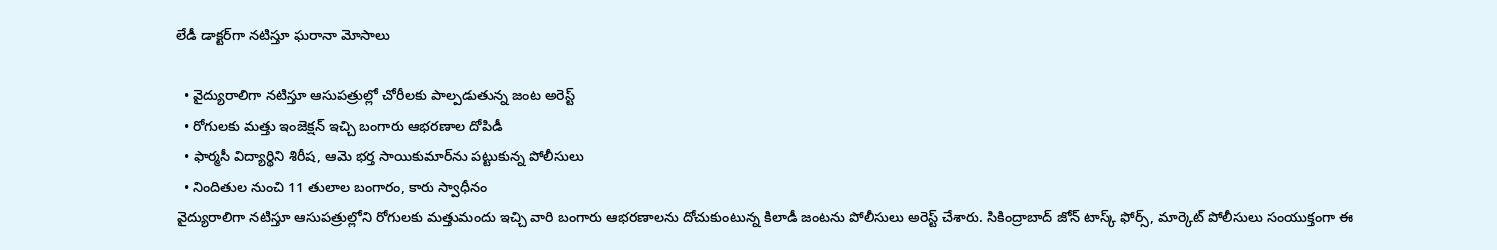లేడీ డాక్టర్‌గా నటిస్తూ ఘరానా మోసాలు

  • వైద్యురాలిగా నటిస్తూ ఆసుపత్రుల్లో చోరీలకు పాల్పడుతున్న జంట అరెస్ట్
  • రోగులకు మత్తు ఇంజెక్షన్ ఇచ్చి బంగారు ఆభరణాల దోపిడీ
  • ఫార్మసీ విద్యార్థిని శిరీష, ఆమె భర్త సాయికుమార్‌ను పట్టుకున్న పోలీసులు
  • నిందితుల నుంచి 11 తులాల బంగారం, కారు స్వాధీనం
వైద్యురాలిగా నటిస్తూ ఆసుపత్రుల్లోని రోగులకు మత్తుమందు ఇచ్చి వారి బంగారు ఆభరణాలను దోచుకుంటున్న కిలాడీ జంటను పోలీసులు అరెస్ట్ చేశారు. సికింద్రాబాద్ జోన్ టాస్క్‌ ఫోర్స్, మార్కెట్ పోలీసులు సంయుక్తంగా ఈ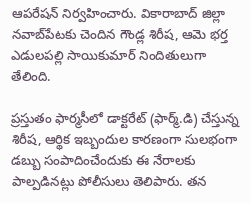ఆపరేషన్ నిర్వహించారు. వికారాబాద్ జిల్లా నవాబ్‌పేటకు చెందిన గౌండ్ల శిరీష, ఆమె భర్త ఎడులపల్లి సాయికుమార్ నిందితులుగా తేలింది.

ప్రస్తుతం ఫార్మసీలో డాక్టరేట్ (ఫార్మ్.డి) చేస్తున్న శిరీష, ఆర్థిక ఇబ్బందుల కారణంగా సులభంగా డబ్బు సంపాదించేందుకు ఈ నేరాలకు పాల్పడినట్లు పోలీసులు తెలిపారు. తన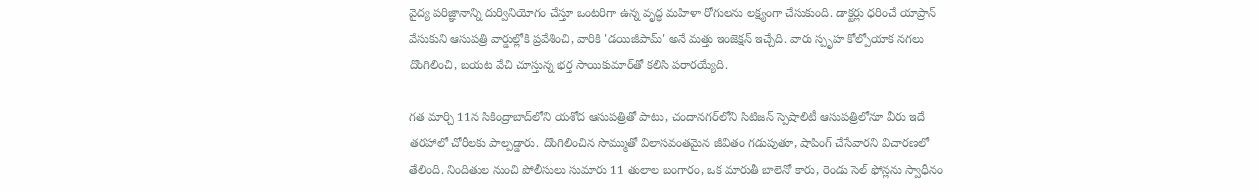వైద్య పరిజ్ఞానాన్ని దుర్వినియోగం చేస్తూ ఒంటరిగా ఉన్న వృద్ధ మహిళా రోగులను లక్ష్యంగా చేసుకుంది. డాక్టర్లు ధరించే యాప్రాన్ వేసుకుని ఆసుపత్రి వార్డుల్లోకి ప్రవేశించి, వారికి 'డయిజీపామ్' అనే మత్తు ఇంజెక్షన్ ఇచ్చేది. వారు స్పృహ కోల్పోయాక నగలు దొంగిలించి, బయట వేచి చూస్తున్న భర్త సాయికుమార్‌తో కలిసి పరారయ్యేది.

గత మార్చి 11న సికింద్రాబాద్‌లోని యశోద ఆసుపత్రితో పాటు, చందానగర్‌లోని సిటిజన్ స్పెషాలిటీ ఆసుపత్రిలోనూ వీరు ఇదే తరహాలో చోరీలకు పాల్పడ్డారు. దొంగిలించిన సొమ్ముతో విలాసవంతమైన జీవితం గడుపుతూ, షాపింగ్ చేసేవారని విచారణలో తేలింది. నిందితుల నుంచి పోలీసులు సుమారు 11 తులాల బంగారం, ఒక మారుతీ బాలెనో కారు, రెండు సెల్ ఫోన్లను స్వాధీనం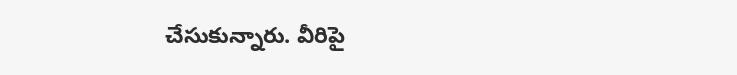చేసుకున్నారు. వీరిపై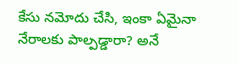కేసు నమోదు చేసి, ఇంకా ఏమైనా నేరాలకు పాల్పడ్డారా? అనే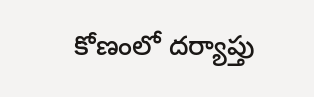కోణంలో దర్యాప్తు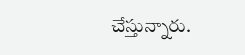చేస్తున్నారు.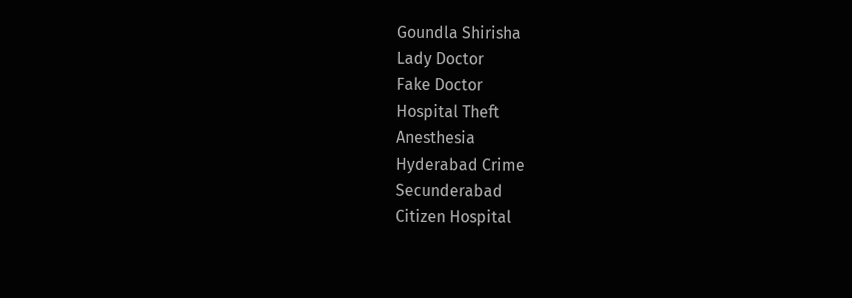Goundla Shirisha
Lady Doctor
Fake Doctor
Hospital Theft
Anesthesia
Hyderabad Crime
Secunderabad
Citizen Hospital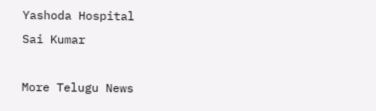Yashoda Hospital
Sai Kumar

More Telugu News